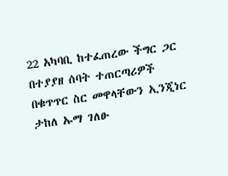22 አካባቢ ከተፈጠረው ችግር ጋር በተያያዘ ሰባት ተጠርጣሪዎች በቁጥጥር ስር መዋላቸውን ኢንጂነር ታከለ ኡማ ገለፁ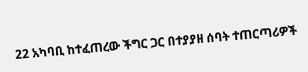22 አካባቢ ከተፈጠረው ችግር ጋር በተያያዘ ሰባት ተጠርጣሪዎች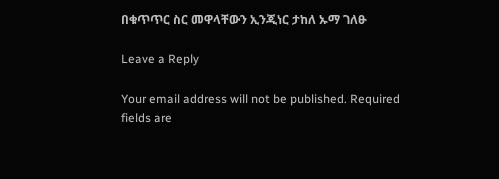በቁጥጥር ስር መዋላቸውን ኢንጂነር ታከለ ኡማ ገለፁ

Leave a Reply

Your email address will not be published. Required fields are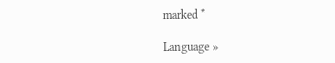marked *

Language »